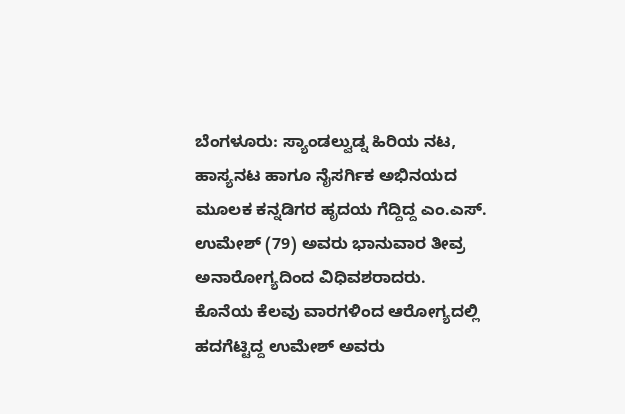ಬೆಂಗಳೂರು: ಸ್ಯಾಂಡಲ್ವುಡ್ನ ಹಿರಿಯ ನಟ, ಹಾಸ್ಯನಟ ಹಾಗೂ ನೈಸರ್ಗಿಕ ಅಭಿನಯದ ಮೂಲಕ ಕನ್ನಡಿಗರ ಹೃದಯ ಗೆದ್ದಿದ್ದ ಎಂ.ಎಸ್. ಉಮೇಶ್ (79) ಅವರು ಭಾನುವಾರ ತೀವ್ರ ಅನಾರೋಗ್ಯದಿಂದ ವಿಧಿವಶರಾದರು.
ಕೊನೆಯ ಕೆಲವು ವಾರಗಳಿಂದ ಆರೋಗ್ಯದಲ್ಲಿ ಹದಗೆಟ್ಟಿದ್ದ ಉಮೇಶ್ ಅವರು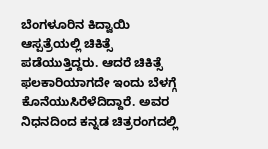ಬೆಂಗಳೂರಿನ ಕಿದ್ವಾಯಿ ಆಸ್ಪತ್ರೆಯಲ್ಲಿ ಚಿಕಿತ್ಸೆ ಪಡೆಯುತ್ತಿದ್ದರು. ಆದರೆ ಚಿಕಿತ್ಸೆ ಫಲಕಾರಿಯಾಗದೇ ಇಂದು ಬೆಳಗ್ಗೆ ಕೊನೆಯುಸಿರೆಳೆದಿದ್ದಾರೆ. ಅವರ ನಿಧನದಿಂದ ಕನ್ನಡ ಚಿತ್ರರಂಗದಲ್ಲಿ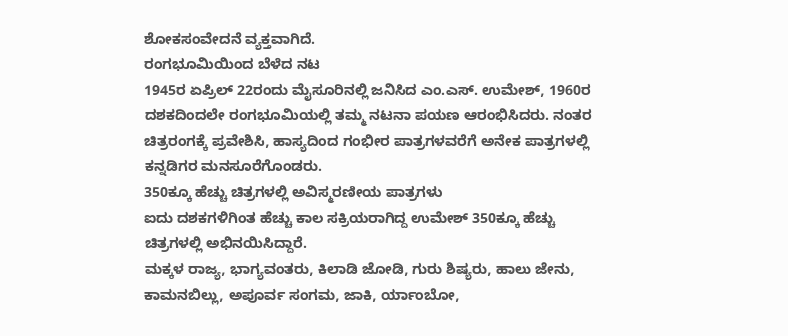ಶೋಕಸಂವೇದನೆ ವ್ಯಕ್ತವಾಗಿದೆ.
ರಂಗಭೂಮಿಯಿಂದ ಬೆಳೆದ ನಟ
1945ರ ಏಪ್ರಿಲ್ 22ರಂದು ಮೈಸೂರಿನಲ್ಲಿ ಜನಿಸಿದ ಎಂ.ಎಸ್. ಉಮೇಶ್, 1960ರ ದಶಕದಿಂದಲೇ ರಂಗಭೂಮಿಯಲ್ಲಿ ತಮ್ಮ ನಟನಾ ಪಯಣ ಆರಂಭಿಸಿದರು. ನಂತರ ಚಿತ್ರರಂಗಕ್ಕೆ ಪ್ರವೇಶಿಸಿ, ಹಾಸ್ಯದಿಂದ ಗಂಭೀರ ಪಾತ್ರಗಳವರೆಗೆ ಅನೇಕ ಪಾತ್ರಗಳಲ್ಲಿ ಕನ್ನಡಿಗರ ಮನಸೂರೆಗೊಂಡರು.
350ಕ್ಕೂ ಹೆಚ್ಚು ಚಿತ್ರಗಳಲ್ಲಿ ಅವಿಸ್ಮರಣೀಯ ಪಾತ್ರಗಳು
ಐದು ದಶಕಗಳಿಗಿಂತ ಹೆಚ್ಚು ಕಾಲ ಸಕ್ರಿಯರಾಗಿದ್ದ ಉಮೇಶ್ 350ಕ್ಕೂ ಹೆಚ್ಚು ಚಿತ್ರಗಳಲ್ಲಿ ಅಭಿನಯಿಸಿದ್ದಾರೆ.
ಮಕ್ಕಳ ರಾಜ್ಯ, ಭಾಗ್ಯವಂತರು, ಕಿಲಾಡಿ ಜೋಡಿ, ಗುರು ಶಿಷ್ಯರು, ಹಾಲು ಜೇನು, ಕಾಮನಬಿಲ್ಲು, ಅಪೂರ್ವ ಸಂಗಮ, ಜಾಕಿ, ರ್ಯಾಂಬೋ,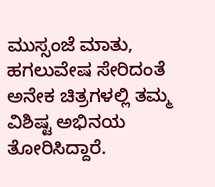ಮುಸ್ಸಂಜೆ ಮಾತು, ಹಗಲುವೇಷ ಸೇರಿದಂತೆ ಅನೇಕ ಚಿತ್ರಗಳಲ್ಲಿ ತಮ್ಮ ವಿಶಿಷ್ಟ ಅಭಿನಯ ತೋರಿಸಿದ್ದಾರೆ.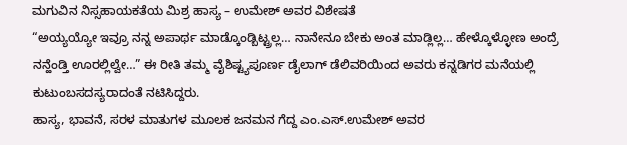ಮಗುವಿನ ನಿಸ್ಸಹಾಯಕತೆಯ ಮಿಶ್ರ ಹಾಸ್ಯ – ಉಮೇಶ್ ಅವರ ವಿಶೇಷತೆ
“ಅಯ್ಯಯ್ಯೋ ಇವ್ರೂ ನನ್ನ ಅಪಾರ್ಥ ಮಾಡ್ಕೊಂಡ್ಬಿಟ್ಟ್ರಲ್ಲ… ನಾನೇನೂ ಬೇಕು ಅಂತ ಮಾಡ್ಲಿಲ್ಲ… ಹೇಳ್ಕೊಳ್ಳೋಣ ಅಂದ್ರೆ ನನ್ಹೆಂಡ್ತಿ ಊರಲ್ಲಿಲ್ವೇ…” ಈ ರೀತಿ ತಮ್ಮ ವೈಶಿಷ್ಟ್ಯಪೂರ್ಣ ಡೈಲಾಗ್ ಡೆಲಿವರಿಯಿಂದ ಅವರು ಕನ್ನಡಿಗರ ಮನೆಯಲ್ಲಿ ಕುಟುಂಬಸದಸ್ಯರಾದಂತೆ ನಟಿಸಿದ್ದರು.
ಹಾಸ್ಯ, ಭಾವನೆ, ಸರಳ ಮಾತುಗಳ ಮೂಲಕ ಜನಮನ ಗೆದ್ದ ಎಂ.ಎಸ್.ಉಮೇಶ್ ಅವರ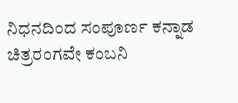ನಿಧನದಿಂದ ಸಂಪೂರ್ಣ ಕನ್ನಾಡ ಚಿತ್ರರಂಗವೇ ಕಂಬನಿ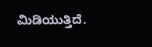ಮಿಡಿಯುತ್ತಿದೆ.